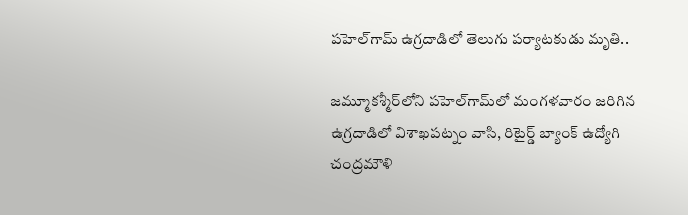పహెల్‌గామ్ ఉగ్రదాడిలో తెలుగు పర్యాటకుడు మృతి..

జ‌మ్మూక‌శ్మీర్‌లోని పహెల్‌గామ్‌లో మంగళవారం జరిగిన ఉగ్రదాడిలో విశాఖపట్నం వాసి, రిటైర్డ్ బ్యాంక్ ఉద్యోగి చంద్రమౌళి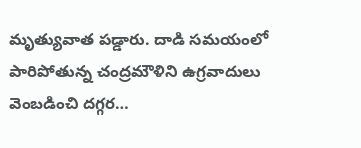మృత్యువాత పడ్డారు. దాడి సమయంలో పారిపోతున్న చంద్రమౌళిని ఉగ్రవాదులు వెంబడించి దగ్గర…